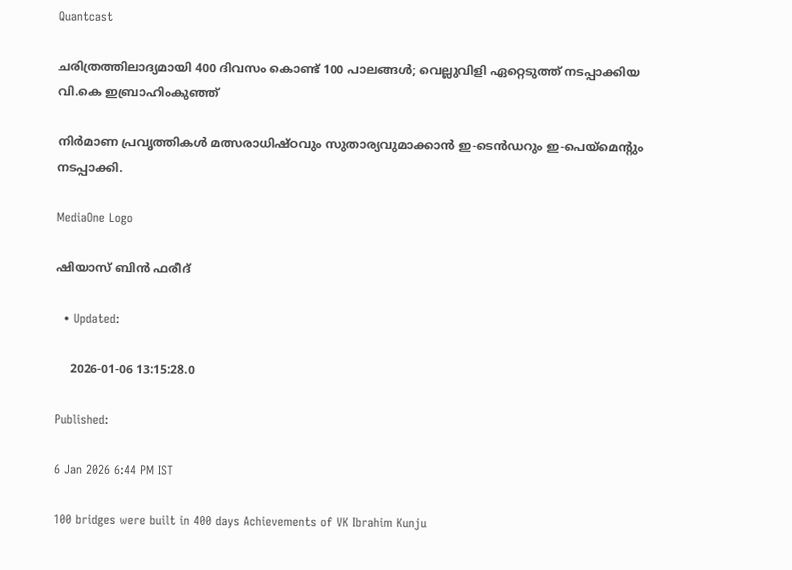Quantcast

ചരിത്രത്തിലാദ്യമായി 400 ദിവസം കൊണ്ട് 100 പാലങ്ങൾ; വെല്ലുവിളി ഏറ്റെടുത്ത് നടപ്പാക്കിയ വി.കെ ഇബ്രാഹിംകുഞ്ഞ്

നിർമാണ പ്രവൃത്തികൾ മത്സരാധിഷ്ഠവും സുതാര്യവുമാക്കാൻ ഇ-ടെൻ‍ഡറും ഇ-പെയ്മെന്റും നടപ്പാക്കി.

MediaOne Logo

ഷിയാസ് ബിന്‍ ഫരീദ്

  • Updated:

    2026-01-06 13:15:28.0

Published:

6 Jan 2026 6:44 PM IST

100 bridges were built in 400 days Achievements of VK Ibrahim Kunju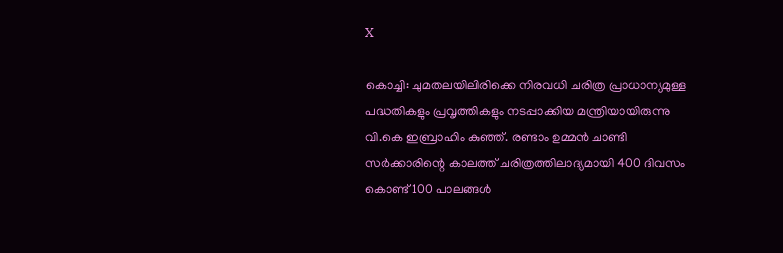X

കൊച്ചി: ചുമതലയിലിരിക്കെ നിരവധി ചരിത്ര പ്രാധാന്യമുള്ള പദ്ധതികളും പ്രവൃത്തികളും നടപ്പാക്കിയ മന്ത്രിയായിരുന്നു വി.കെ ഇബ്രാഹിം കുഞ്ഞ്. രണ്ടാം ഉമ്മൻ ചാണ്ടി സർക്കാരിന്റെ കാലത്ത് ചരിത്രത്തിലാദ്യമായി 400 ദിവസം കൊണ്ട് 100 പാലങ്ങൾ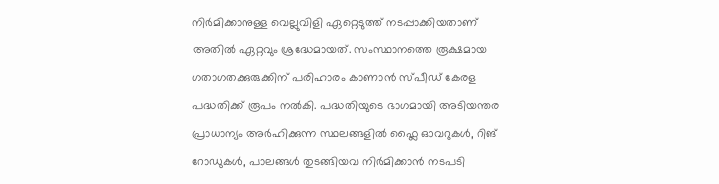നിർമിക്കാനുള്ള വെല്ലുവിളി ഏറ്റെടുത്ത് നടപ്പാക്കിയതാണ് അതിൽ ഏറ്റവും ശ്രദ്ധേമായത്. സംസ്ഥാനത്തെ രൂക്ഷമായ ഗതാഗതക്കുരുക്കിന് പരിഹാരം കാണാൻ സ്പീഡ് കേരള പദ്ധതിക്ക് രൂപം നൽകി. പദ്ധതിയുടെ ഭാഗമായി അടിയന്തര പ്രാധാന്യം അർഹിക്കുന്ന സ്ഥലങ്ങളിൽ ഫ്ലൈ ഓവറുകൾ, റിങ് റോഡുകൾ, പാലങ്ങൾ തുടങ്ങിയവ നിർമിക്കാൻ നടപടി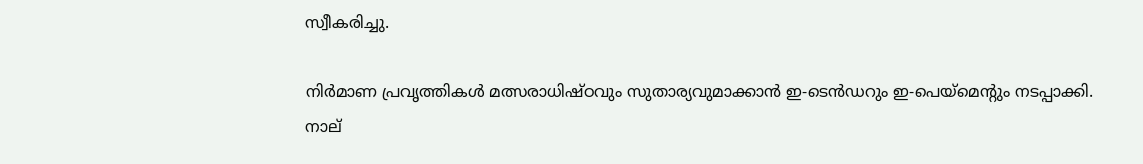സ്വീകരിച്ചു.

നിർമാണ പ്രവൃത്തികൾ മത്സരാധിഷ്ഠവും സുതാര്യവുമാക്കാൻ ഇ-ടെൻ‍ഡറും ഇ-പെയ്മെന്റും നടപ്പാക്കി. നാല്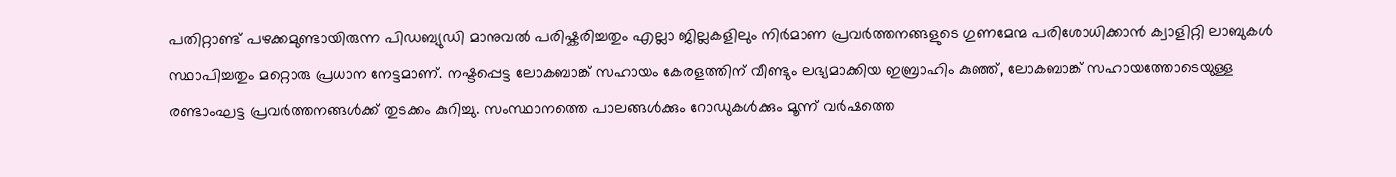പതിറ്റാണ്ട് പഴക്കമുണ്ടായിരുന്ന പിഡബ്യുഡി മാനുവൽ പരിഷ്കരിച്ചതും എല്ലാ ജില്ലകളിലും നിർമാണ പ്രവർത്തനങ്ങളുടെ ഗുണമേന്മ പരിശോധിക്കാൻ ക്വാളിറ്റി ലാബുകൾ സ്ഥാപിച്ചതും മറ്റൊരു പ്രധാന നേട്ടമാണ്. നഷ്ടപ്പെട്ട ലോകബാങ്ക് സഹായം കേരളത്തിന് വീണ്ടും ലഭ്യമാക്കിയ ഇബ്രാഹിം കുഞ്ഞ്, ലോകബാങ്ക് സഹായത്തോടെയുള്ള രണ്ടാംഘട്ട പ്രവർത്തനങ്ങൾക്ക് തുടക്കം കുറിച്ചു. സംസ്ഥാനത്തെ പാലങ്ങൾക്കും റോഡുകൾക്കും മൂന്ന് വർഷത്തെ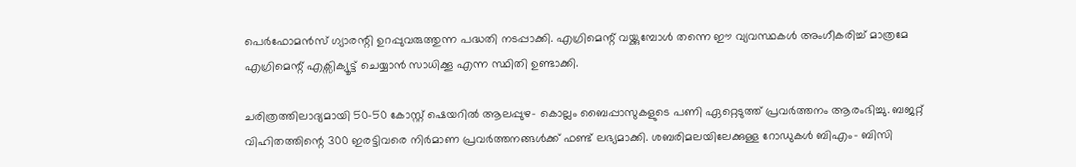പെർഫോമൻസ് ഗ്യാരന്റി ഉറപ്പുവരുത്തുന്ന പദ്ധതി നടപ്പാക്കി. എഗ്രിമെന്റ് വയ്ക്കുമ്പോൾ തന്നെ ഈ വ്യവസ്ഥകൾ അംഗീകരിച്ച് മാത്രമേ എഗ്രിമെന്റ് എക്സിക്യൂട്ട് ചെയ്യാൻ സാധിക്കൂ എന്ന സ്ഥിതി ഉണ്ടാക്കി.

ചരിത്രത്തിലാദ്യമായി 50-50 കോസ്റ്റ് ഷെയറിൽ ആലപ്പുഴ- കൊല്ലം ബൈപ്പാസുകളുടെ പണി ഏറ്റെടുത്ത് പ്രവർത്തനം ആരംഭിച്ചു. ബജറ്റ് വിഹിതത്തിന്റെ 300 ഇരട്ടിവരെ നിർമാണ പ്രവർത്തനങ്ങൾക്ക് ഫണ്ട് ലഭ്യമാക്കി. ശബരിമലയിലേക്കുള്ള റോഡുകൾ ബിഎം- ബിസി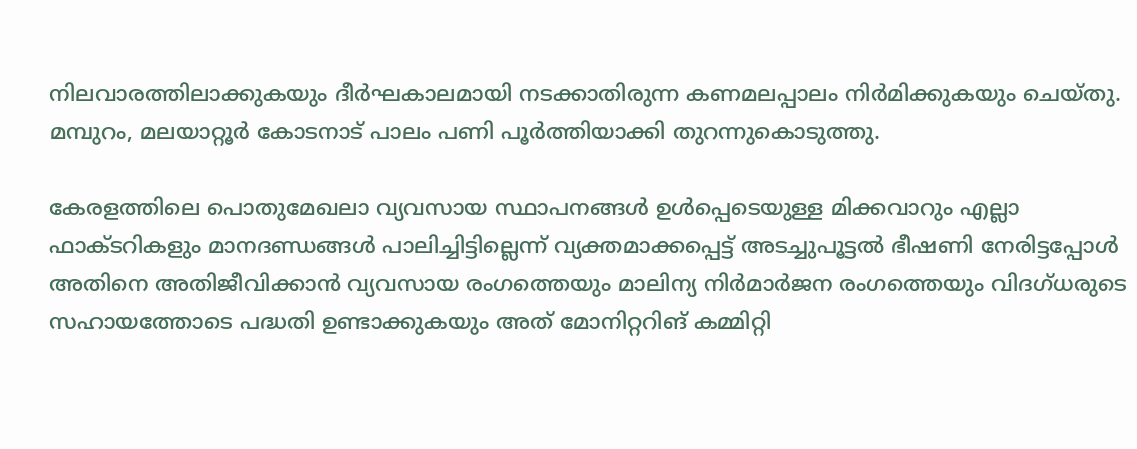നിലവാരത്തിലാക്കുകയും ദീർഘകാലമായി നടക്കാതിരുന്ന കണമലപ്പാലം നിർമിക്കുകയും ചെയ്തു. മമ്പുറം, മലയാറ്റൂർ കോടനാട് പാലം പണി പൂർത്തിയാക്കി തുറന്നുകൊടുത്തു.

കേരളത്തിലെ പൊതുമേഖലാ വ്യവസായ സ്ഥാപനങ്ങൾ ഉൾപ്പെടെയുള്ള മിക്കവാറും എല്ലാ ഫാക്ടറികളും മാനദണ്ഡങ്ങൾ പാലിച്ചിട്ടില്ലെന്ന് വ്യക്തമാക്കപ്പെട്ട് അടച്ചുപൂട്ടൽ ഭീഷണി നേരിട്ടപ്പോൾ അതിനെ അതിജീവിക്കാൻ വ്യവസായ രംഗത്തെയും മാലിന്യ നിർമാർജന രംഗത്തെയും വിദഗ്ധരുടെ സഹായത്തോടെ പദ്ധതി ഉണ്ടാക്കുകയും അത് മോനിറ്ററിങ് കമ്മിറ്റി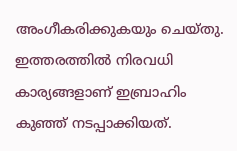അംഗീകരിക്കുകയും ചെയ്തു. ഇത്തരത്തിൽ‍ നിരവധി കാര്യങ്ങളാണ് ഇബ്രാഹിം കു‍‍ഞ്ഞ് നടപ്പാക്കിയത്.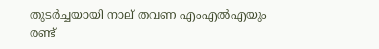തുടർച്ചയായി നാല് തവണ എംഎൽഎയും രണ്ട്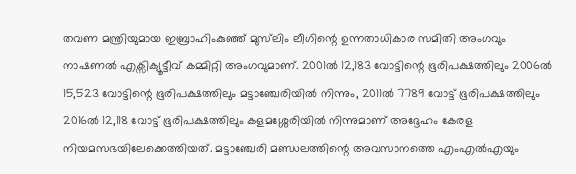തവണ മന്ത്രിയുമായ ഇബ്രാഹിംകുഞ്ഞ് മുസ്‌ലിം ലീഗിന്റെ ഉന്നതാധികാര സമിതി അംഗവും നാഷണൽ എക്സിക്യൂട്ടീവ് കമ്മിറ്റി അംഗവുമാണ്. 2001ൽ 12,183 വോട്ടിന്റെ ഭൂരിപക്ഷത്തിലും 2006ൽ 15,523 വോട്ടിന്റെ ഭൂരിപക്ഷത്തിലും മട്ടാഞ്ചേരിയിൽ നിന്നും, 2011ൽ 7789 വോട്ട് ഭൂരിപക്ഷത്തിലും 2016ൽ 12,118 വോട്ട് ഭൂരിപക്ഷത്തിലും കളമശ്ശേരിയിൽ നിന്നുമാണ് അദ്ദേഹം കേരള നിയമസഭയിലേക്കെത്തിയത്. മട്ടാഞ്ചേരി മണ്ഡലത്തിന്റെ അവസാനത്തെ എംഎൽഎയും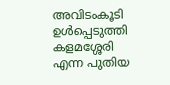അവിടംകൂടി ഉൾപ്പെടുത്തി കളമശ്ശേരി എന്ന പുതിയ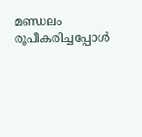മണ്ഡലം രൂപീകരിച്ചപ്പോൾ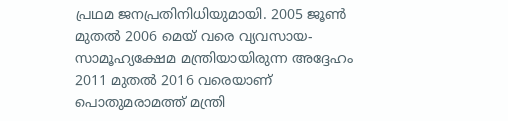പ്രഥമ ജനപ്രതിനിധിയുമായി. 2005 ജൂൺ മുതൽ 2006 മെയ് വരെ വ്യവസായ- സാമൂഹ്യക്ഷേമ മന്ത്രിയായിരുന്ന അദ്ദേഹം 2011 മുതൽ 2016 വരെയാണ് പൊതുമരാമത്ത് മന്ത്രി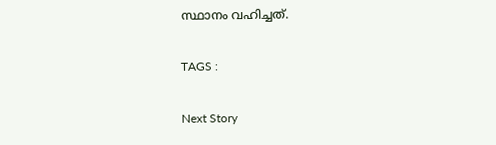സ്ഥാനം വഹിച്ചത്.

TAGS :

Next Story